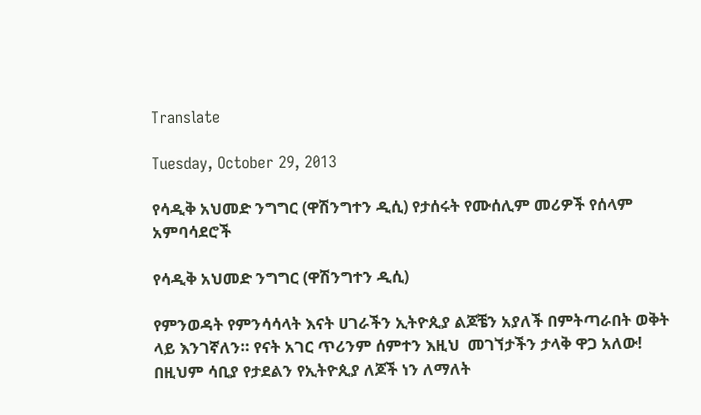Translate

Tuesday, October 29, 2013

የሳዲቅ አህመድ ንግግር (ዋሽንግተን ዲሲ) የታሰሩት የሙሰሊም መሪዎች የሰላም አምባሳደሮች

የሳዲቅ አህመድ ንግግር (ዋሽንግተን ዲሲ)

የምንወዳት የምንሳሳላት እናት ሀገራችን ኢትዮጲያ ልጆቼን አያለች በምትጣራበት ወቅት ላይ እንገኛለን። የናት አገር ጥሪንም ሰምተን እዚህ  መገኘታችን ታላቅ ዋጋ አለው! በዚህም ሳቢያ የታደልን የኢትዮጲያ ለጆች ነን ለማለት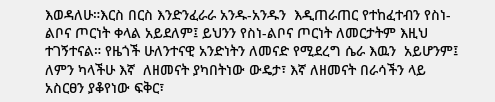እወዳለሁ።እርስ በርስ እንድንፈራራ አንዱ-አንዱን  እዲጠራጠር የተከፈተብን የስነ-ልቦና ጦርነት ቀላል አይደለም፤ ይህንን የስነ-ልቦና ጦርነት ለመርታትም እዚህ ተገኝተናል። የዜጎች ሁለንተናዊ አንድነትን ለመናድ የሚደረግ ሴራ እዉን  አይሆንም፤ ለምን ካላችሁ እኛ  ለዘመናት ያካበትነው ውዴታ፣ እኛ ለዘመናት በራሳችን ላይ አስርፀን ያቆየነው ፍቅር፣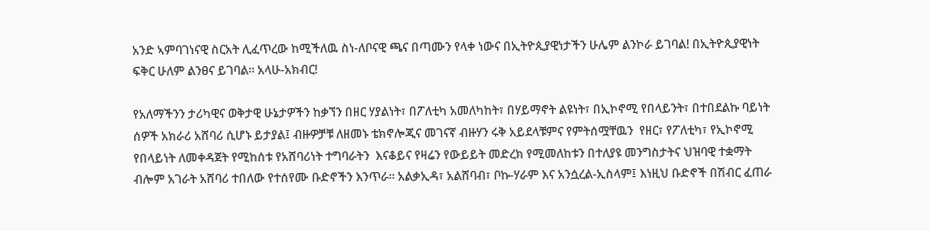አንድ ኣምባገነናዊ ስርአት ሊፈጥረው ከሚችለዉ ስነ-ለቦናዊ ጫና በጣሙን የላቀ ነውና በኢትዮጲያዊነታችን ሁሌም ልንኮራ ይገባል! በኢትዮጲያዊነት ፍቅር ሁለም ልንፀና ይገባል። አላሁ-አክብር!

የአለማችንን ታሪካዊና ወቅታዊ ሁኔታዎችን ከቃኘን በዘር ሃያልነት፣ በፖለቲካ አመለካከት፣ በሃይማኖት ልዩነት፣ በኢኮኖሚ የበላይንት፣ በተበደልኩ ባይነት ሰዎች አክራሪ አሸባሪ ሲሆኑ ይታያል፤ ብዙዎቻቹ ለዘመኑ ቴክኖሎጂና መገናኛ ብዙሃን ሩቅ አይደላቹምና የምትሰሟቸዉን  የዘር፣ የፖለቲካ፣ የኢኮኖሚ የበላይነት ለመቀዳጀት የሚከሰቱ የአሸባሪነት ተግባራትን  እናቆይና የዛሬን የውይይት መድረክ የሚመለከቱን በተለያዩ መንግስታትና ህዝባዊ ተቋማት ብሎም አገራት አሸባሪ ተበለው የተሰየሙ ቡድኖችን እንጥራ። አልቃኢዳ፣ አልሸባብ፣ ቦኩ-ሃራም እና አንሷረል-ኢስላም፤ እነዚህ ቡድኖች በሽብር ፈጠራ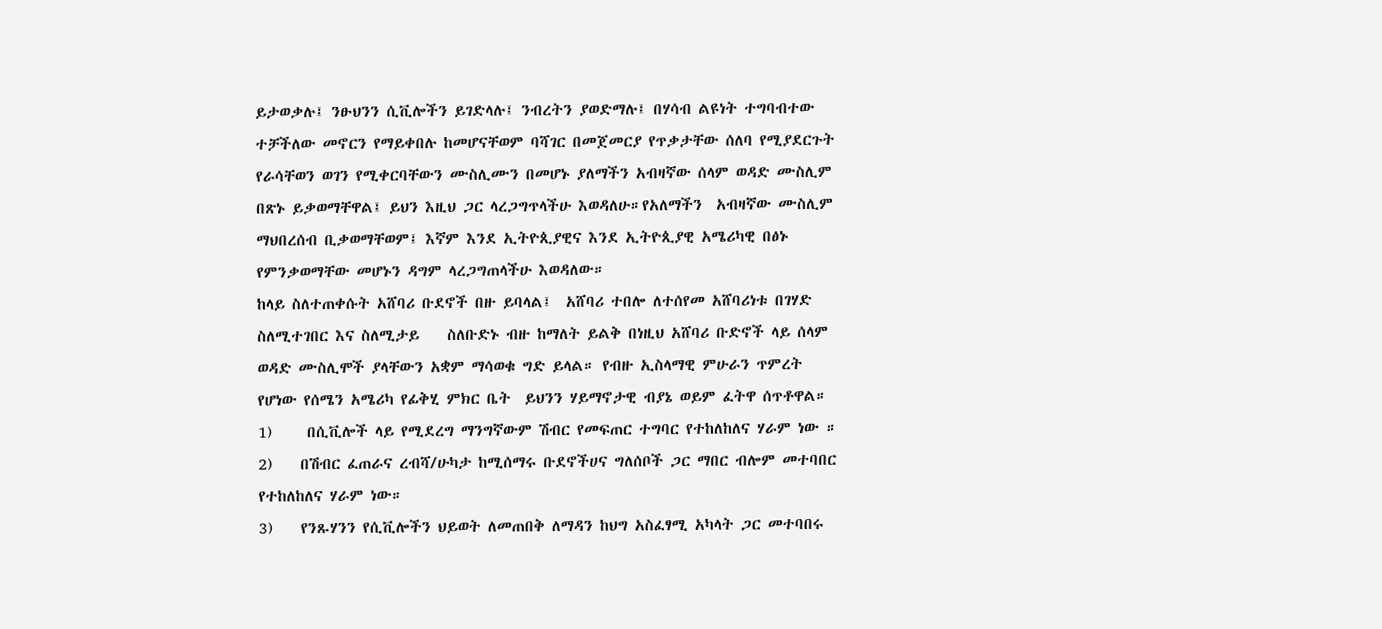ይታወቃሉ፤ ንፁህንን ሲቪሎችን ይገድላሉ፤ ንብረትን ያወድማሉ፤ በሃሳብ ልዩነት ተግባብተው ተቻችለው መኖርን የማይቀበሉ ከመሆናቸወም ባሻገር በመጀመርያ የጥቃታቸው ሰለባ የሚያደርጉት የራሳቸወን ወገን የሚቀርባቸውን ሙስሊሙን በመሆኑ ያለማችን አብዛኛው ሰላም ወዳድ ሙስሊም በጽኑ ይቃወማቸዋል፤ ይህን እዚህ ጋር ላረጋግጥላችሁ እወዳለሁ።የአለማችን  አብዛኛው ሙስሊም ማህበረሰብ ቢቃወማቸወም፤ እኛም እንደ ኢትዮጲያዊና እንደ ኢትዮጲያዊ አሜሪካዊ በፅኑ የምንቃወማቸው መሆኑን ዳግም ላረጋግጠላችሁ እወዳለው።
ከላይ ስለተጠቀሱት አሸባሪ ቡደኖች በዙ ይባላል፤  አሸባሪ ተበሎ ለተሰየመ አሸባሪነቱ በገሃድ ስለሚተገበር እና ስለሚታይ    ስለቡድኑ ብዙ ከማለት ይልቅ በነዚህ አሸባሪ ቡድኖች ላይ ሰላም ወዳድ ሙስሊሞች ያላቸውን አቋም ማሳወቁ ግድ ይላል። የብዙ ኢስላማዊ ምሁራን ጥምረት የሆነው የሰሜን አሜሪካ የፊቅሂ ምክር ቤት  ይህንን ሃይማኖታዊ ብያኔ ወይም ፈትዋ ሰጥቶዋል።
1)     በሲቪሎች ላይ የሚደረግ ማንግኛውም ሽብር የመፍጠር ተግባር የተከለከለና ሃራም ነው ።
2)    በሽብር ፈጠራና ረብሻ/ሁካታ ከሚሰማሩ ቡደኖችሀና ግለሰቦች ጋር ማበር ብሎም መተባበር የተከለከለና ሃራም ነው።
3)    የንጹሃንን የሲቪሎችን ህይወት ለመጠበቅ ለማዳን ከህግ አስፈፃሚ አካላት ጋር መተባበሩ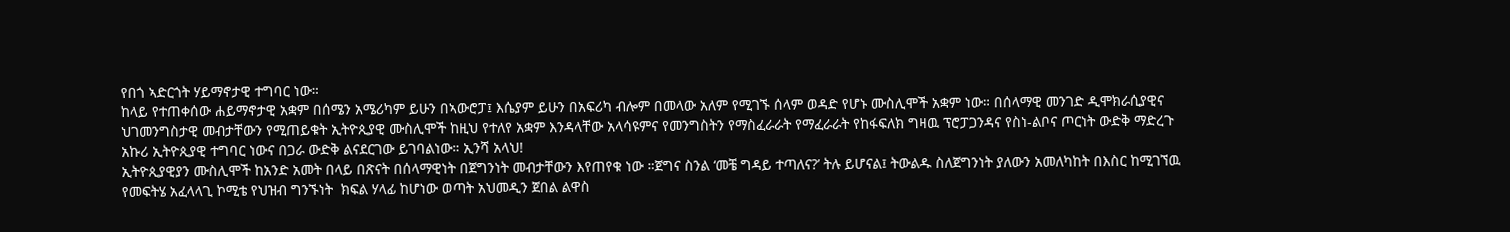የበጎ ኣድርጎት ሃይማኖታዊ ተግባር ነው።
ከላይ የተጠቀሰው ሐይማኖታዊ አቋም በሰሜን አሜሪካም ይሁን በኣውሮፓ፤ እሴያም ይሁን በአፍሪካ ብሎም በመላው አለም የሚገኙ ሰላም ወዳድ የሆኑ ሙስሊሞች አቋም ነው። በሰላማዊ መንገድ ዲሞክራሲያዊና ህገመንግስታዊ መብታቸውን የሚጠይቁት ኢትዮጲያዊ ሙስሊሞች ከዚህ የተለየ አቋም እንዳላቸው አላሳዩምና የመንግስትን የማስፈራራት የማፈራራት የከፋፍለክ ግዛዉ ፕሮፓጋንዳና የስነ-ልቦና ጦርነት ውድቅ ማድረጉ አኩሪ ኢትዮጲያዊ ተግባር ነውና በጋራ ውድቅ ልናደርገው ይገባልነው። ኢንሻ አላህ!
ኢትዮጲያዊያን ሙስሊሞች ከአንድ አመት በላይ በጽናት በሰላማዊነት በጀግንነት መብታቸውን እየጠየቁ ነው ።ጀግና ስንል ‘መቼ ግዳይ ተጣለና?’ ትሉ ይሆናል፤ ትውልዱ ስለጀግንነት ያለውን አመለካከት በእስር ከሚገኘዉ  የመፍትሄ አፈላላጊ ኮሚቴ የህዝብ ግንኙነት  ክፍል ሃላፊ ከሆነው ወጣት አህመዲን ጀበል ልዋስ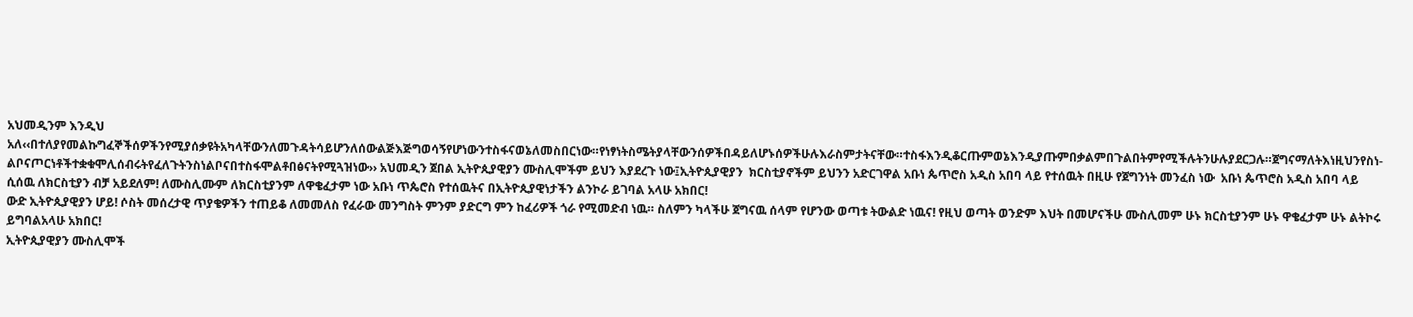አህመዲንም እንዲህ አለ‹‹በተለያየመልኩግፈኞችሰዎችንየሚያሰቃዩትአካላቸውንለመጉዳትሳይሆንለሰውልጅእጅግወሳኝየሆነውንተስፋናወኔለመስበርነው።የነፃነትስሜትያላቸውንሰዎችበዳይለሆኑሰዎችሁሉእራስምታትናቸው።ተስፋእንዲቆርጡምወኔእንዲያጡምበቃልምበጉልበትምየሚችሉትንሁሉያደርጋሉ።ጀግናማለትእነዚህንየስነ-ልቦናጦርነቶችተቋቁሞሊሰብሩትየፈለጉትንስነልቦናበተስፋሞልቶበፅናትየሚጓዝነው›› አህመዲን ጀበል ኢትዮጲያዊያን ሙስሊሞችም ይህን እያደረጉ ነው፤ኢትዮጲያዊያን  ክርስቲያኖችም ይህንን አድርገዋል አቡነ ጴጥሮስ አዲስ አበባ ላይ የተሰዉት በዚሁ የጀግንነት መንፈስ ነው  አቡነ ጴጥሮስ አዲስ አበባ ላይ ሲሰዉ ለክርስቲያን ብቻ አይደለም! ለሙስሊሙም ለክርስቲያንም ለዋቄፈታም ነው አቡነ ጥጴሮስ የተሰዉትና በኢትዮጲያዊነታችን ልንኮራ ይገባል አላሁ አክበር!
ውድ ኢትዮጲያዊያን ሆይ! ሶስት መሰረታዊ ጥያቄዎችን ተጠይቆ ለመመለስ የፈራው መንግስት ምንም ያድርግ ምን ከፈሪዎች ጎራ የሚመድብ ነዉ። ስለምን ካላችሁ ጀግናዉ ሰላም የሆንው ወጣቱ ትውልድ ነዉና! የዚህ ወጣት ወንድም እህት በመሆናችሁ ሙስሊመም ሁኑ ክርስቲያንም ሁኑ ዋቄፈታም ሁኑ ልትኮሩ ይግባልአላሁ አክበር!
ኢትዮጲያዊያን ሙስሊሞች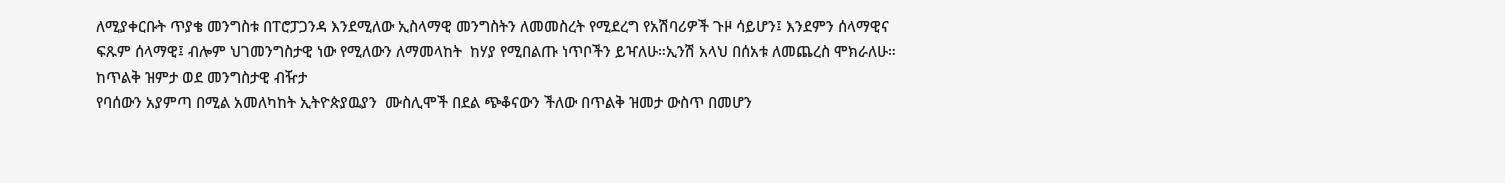ለሚያቀርቡት ጥያቄ መንግስቱ በፐሮፓጋንዳ እንደሚለው ኢስላማዊ መንግስትን ለመመስረት የሚደረግ የአሽባሪዎች ጉዞ ሳይሆን፤ እንደምን ሰላማዊና ፍጹም ሰላማዊ፤ ብሎም ህገመንግስታዊ ነው የሚለውን ለማመላከት  ከሃያ የሚበልጡ ነጥቦችን ይዣለሁ።ኢንሽ አላህ በሰአቱ ለመጨረስ ሞክራለሁ።
ከጥልቅ ዝምታ ወደ መንግስታዊ ብዥታ
የባሰውን አያምጣ በሚል አመለካከት ኢትዮጵያዉያን  ሙስሊሞች በደል ጭቆናውን ችለው በጥልቅ ዝመታ ውስጥ በመሆን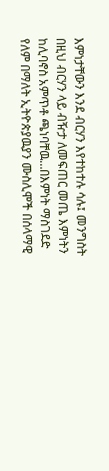እምነታቸውን እንደ ብርሃን እየተከተሉ ሳሉ፤ መንግስት በዚህ ብርሃን ላይ ብዥታ ለመፍጠር መጤ እምነትን ከሊባኖስ አምጥቶ ጫነባቸዉ…በእምነት ማስገደድ የለም በማለት ኢትዮጵያዉያን ሙስሊሞች በሰላማዊ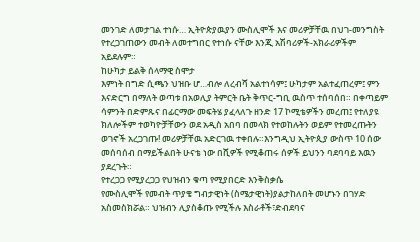መንገድ ለመታገል ተነሱ… ኢትዮጵያዉያን ሙስሊሞች እና መሪዎቻቸዉ በህገ-መንግስት የተረጋገጠውን መብት ለመተግበር የተነሱ ናቸው እንጂ አሽባሪዎች-አክራሪዎችም አይደሉም።
ከሁካታ ይልቅ ሰላማዊ ስሞታ
እምነት በግድ ሲጫን ህዝቡ ሆ…ብሎ ለረብሻ አልተነሳም፤ ሁካታም አልተፈጠረም፤ ምን እናድርግ በማለት ወጣቱ በአወሊያ ትምርት ቤት ቅጥር-ግቢ ዉስጥ ተሰባሰበ። በቀጣይም ሳምንት በድምጹና በፊርማው መፍትሄ ያፈላለጉ ዘንድ 17 ኮሚቴዎችን መረጠ፤ የተለያዩ ክለሎችም ተወካዮቻቸውን ወደ አዲስ አበባ በመላክ የተወከሉትን ወይም የተመረጡትን ወገኖች አረጋገጡ! መሪዎቻቸዉ አድርገዉ ተቀበሉ።እንግዲህ ኢትዮጲያ ውስጥ 10 ሰው መሰባሰብ በማይችልበት ሁናቴ ነው በሺዎች የሚቆጠሩ ሰዎች ይህንን ባደባባይ እዉን ያደረጉት።
የተረጋጋ የሚያረጋጋ የህዝብን ቁጣ የሚያበርድ እንቅስቃሴ
የሙስሊሞች የመብት ጥያቄ ግብታዊነት (ስሜታዊነት)ያልታከለበት መሆኑን በገሃድ አስመስክሯል። ህዝብን ሊያስቆጡ የሚችሉ እስራቶች፣ድብደባና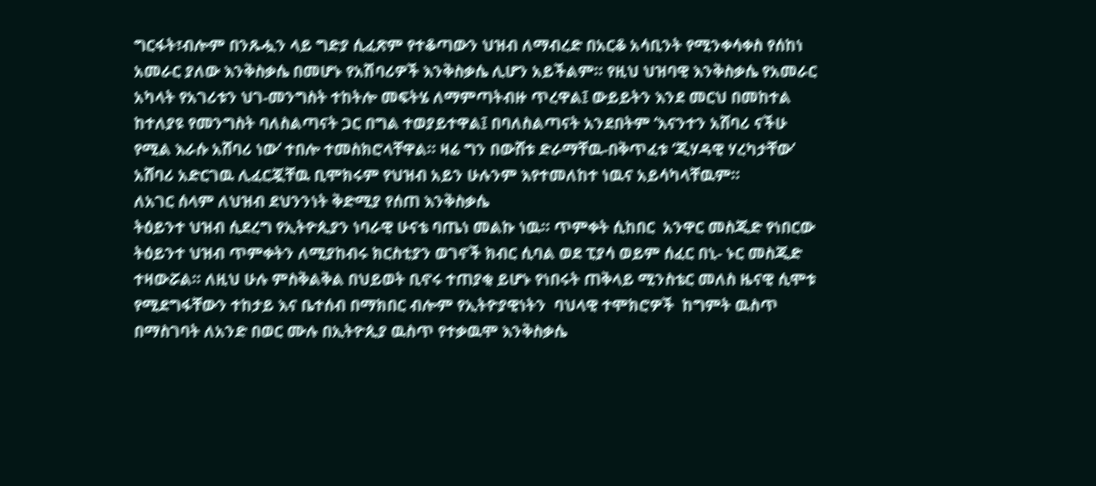ግርፋት፣ብሎም በንጹሗን ላይ ግድያ ሲፈጽም የተቆጣውን ህዝብ ለማብረድ በአርቆ አሳቢንት የሚንቀሳቀስ የሰከነ አመራር ያለው እንቅስቃሴ በመሆኑ የአሽባሪዎች እንቅስቃሴ ሊሆን አይችልም። የዚህ ህዝባዊ እንቅስቃሴ የአመራር አካላት የአገሪቱን ህገ-መንግስት ተከትሎ መፍትሄ ለማምጣትብዙ ጥረዋል፤ ውይይትን እንደ መርህ በመከተል  ከተለያዩ የመንግስት ባለስልጣናት ጋር በግል ተወያይተዋል፤ በባለስልጣናት አንደበትም ‘እናንተን አሸባሪ ናችሁ የሚል እራሱ አሸባሪ ነው’ ተበሎ ተመስክሮላቸዋል። ዛሬ ግን በውሸቱ ድራማቸዉ-በቅጥፈቱ ‘ጂሃዳዊ ሃረካታቸው’ አሸባሪ አድርገዉ ሊፈርጇቸዉ ቢሞክሩም የህዝብ አይን ሁሉንም እየተመለከተ ነዉና አይሳካላቸዉም።
ለአገር ሰላም ለህዝብ ደህንንነት ቅድሚያ የሰጠ እንቅስቃሴ
ትዕይንተ ህዝብ ሲደረግ የኢትዮጲያን ነባራዊ ሁናቴ ባጤነ መልኩ ነዉ። ጥምቀት ሲከበር  አንዋር መስጂድ የነበርው ትዕይንተ ህዝብ ጥምቀትን ለሚያከብሩ ክርስቲያን ወገኖች ክብር ሲባል ወደ ፒያሳ ወይም ሰፈር በኒ- ኑር መስጂድ ተዛውሯል። ለዚህ ሁሉ ምስቅልቅል በህይወት ቢኖሩ ተጠያቂ ይሆኑ የነበሩት ጠቅላይ ሚንስቴር መለስ ዜናዊ ሲሞቱ የሚደግፋቸውን ተከታይ እና ቤተሰብ በማክበር ብሎም የኢትዮያዊነትን  ባህላዊ ተሞክሮዎች  ከግምት ዉስጥ በማስገባት ለአንድ በወር ሙሉ በኢትዮጲያ ዉስጥ የተቃዉሞ እንቅስቃሴ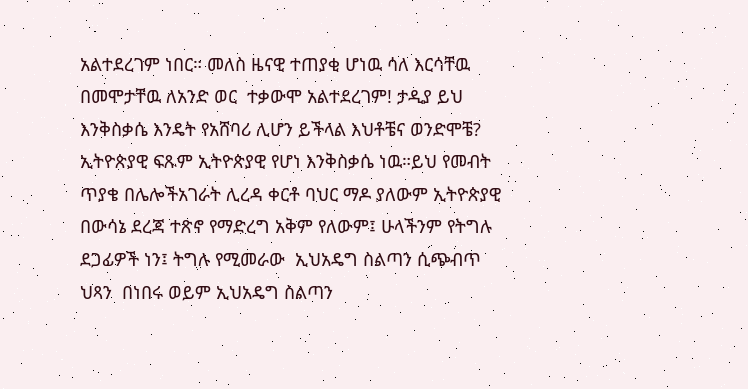አልተደረገም ነበር። መለስ ዜናዊ ተጠያቂ ሆነዉ ሳለ እርሳቸዉ በመሞታቸዉ ለአንድ ወር  ተቃውሞ አልተደረገም! ታዲያ ይህ እንቅስቃሴ እንዴት የአሸባሪ ሊሆን ይችላል እህቶቼና ወንድሞቼ? ኢትዮጵያዊ ፍጹም ኢትዮጵያዊ የሆነ እንቅስቃሴ ነዉ።ይህ የመብት ጥያቄ በሌሎችአገራት ሊረዳ ቀርቶ ባህር ማዶ ያለውም ኢትዮጵያዊ በውሳኔ ደረጃ ተጽኖ የማድረግ አቅም የለውም፤ ሁላችንም የትግሉ ደጋፊዎች ነን፤ ትግሉ የሚመራው  ኢህአዴግ ስልጣን ሲጭብጥ ህጻን  በነበሩ ወይም ኢህአዴግ ስልጣን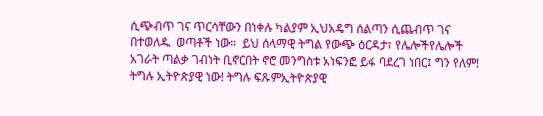ሲጭብጥ ገና ጥርሳቸውን በነቀሉ ካልያም ኢህአዴግ ሰልጣን ሲጨብጥ ገና በተወለዱ  ወጣቶች ነው።  ይህ ሰላማዊ ትግል የውጭ ዕርዳታ፣ የሌሎችየሌሎች አገራት ጣልቃ ገብነት ቢኖርበት ኖሮ መንግስቱ አነፍንፎ ይፋ ባደረገ ነበር፤ ግን የለም! ትግሉ ኢትዮጵያዊ ነው! ትግሉ ፍጹምኢትዮጵያዊ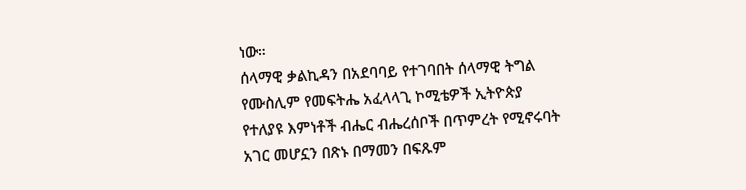ነው።
ሰላማዊ ቃልኪዳን በአደባባይ የተገባበት ሰላማዊ ትግል
የሙስሊም የመፍትሔ አፈላላጊ ኮሚቴዎች ኢትዮጵያ የተለያዩ እምነቶች ብሔር ብሔረሰቦች በጥምረት የሚኖሩባት አገር መሆኗን በጽኑ በማመን በፍጹም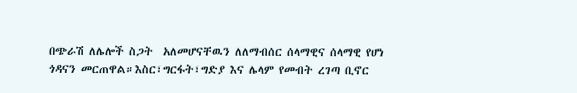በጭራሽ ለሌሎች ስጋት  አለመሆናቸዉን ለለማብሰር ሰላማዊና ሰላማዊ የሆነ ጎዳናን መርጠዋል።እስር፣ግርፋት፣ግድያ እና ሌላም የመብት ረገጣ ቢኖር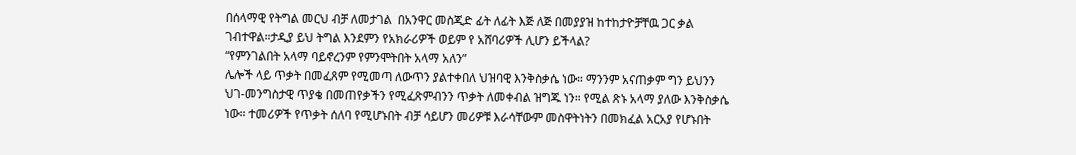በሰላማዊ የትግል መርህ ብቻ ለመታገል  በአንዋር መስጂድ ፊት ለፊት እጅ ለጅ በመያያዝ ከተከታዮቻቸዉ ጋር ቃል ገብተዋል።ታዲያ ይህ ትግል እንደምን የአክራሪዎች ወይም የ አሸባሪዎች ሊሆን ይችላል?
“የምንገልበት አላማ ባይኖረንም የምንሞትበት አላማ አለን”
ሌሎች ላይ ጥቃት በመፈጸም የሚመጣ ለውጥን ያልተቀበለ ህዝባዊ እንቅስቃሴ ነው። ማንንም አናጠቃም ግን ይህንን ህገ-መንግስታዊ ጥያቄ በመጠየቃችን የሚፈጽምብንን ጥቃት ለመቀብል ዝግጁ ነን። የሚል ጽኑ አላማ ያለው እንቅስቃሴ ነው። ተመሪዎች የጥቃት ሰለባ የሚሆኑበት ብቻ ሳይሆን መሪዎቹ እራሳቸውም መስዋትነትን በመክፈል አርአያ የሆኑበት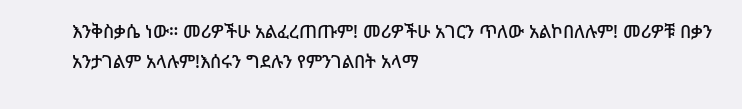እንቅስቃሴ ነው። መሪዎችሁ አልፈረጠጡም! መሪዎችሁ አገርን ጥለው አልኮበለሉም! መሪዎቹ በቃን አንታገልም አላሉም!እሰሩን ግደሉን የምንገልበት አላማ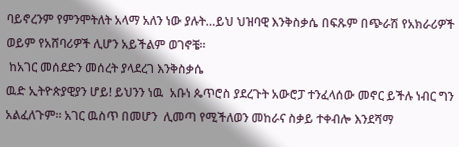ባይኖረንም የምንሞትለት አላማ አለን ነው ያሉት…ይህ ህዝባዊ እንቅስቃሴ በፍጹም በጭራሽ የአክራሪዎች ወይም የአሸባሪዎች ሊሆን አይችልም ወገኖቼ።
 ከአገር መሰደድን መሰረት ያላደረገ እንቅስቃሴ
ዉድ ኢትዮጵያዊያን ሆይ! ይህንን ነዉ  አቡነ ጴጥሮስ ያደረጉት አውሮፓ ተንፈላሰው መኖር ይችሉ ነብር ግን አልፈለጉም። አገር ዉስጥ በመሆን  ሊመጣ የሚችለወን መከራና ስቃይ ተቀብሎ እንደሻማ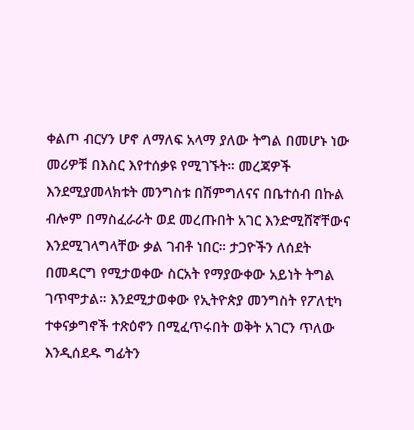ቀልጦ ብርሃን ሆኖ ለማለፍ አላማ ያለው ትግል በመሆኑ ነው መሪዎቹ በእስር እየተሰቃዩ የሚገኙት። መረጃዎች እንደሚያመላክቱት መንግስቱ በሽምግለናና በቤተሰብ በኩል ብሎም በማስፈራራት ወደ መረጡበት አገር እንድሚሸኛቸውና እንደሚገላግላቸው ቃል ገብቶ ነበር። ታጋዮችን ለሰደት በመዳርግ የሚታወቀው ስርአት የማያውቀው አይነት ትግል ገጥሞታል። እንደሚታወቀው የኢትዮጵያ መንግስት የፖለቲካ ተቀናቃግኖች ተጽዕኖን በሚፈጥሩበት ወቅት አገርን ጥለው እንዲሰደዱ ግፊትን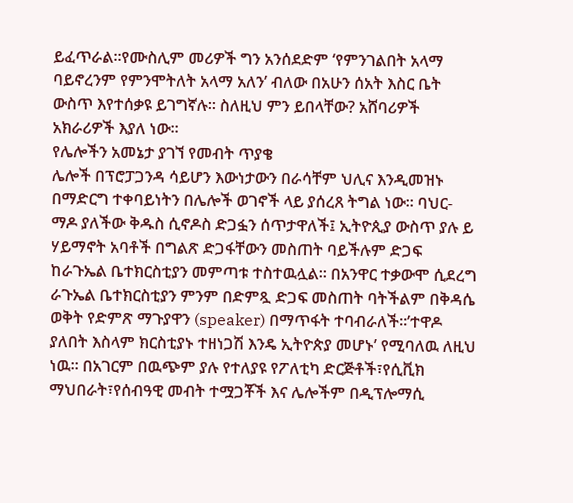ይፈጥራል።የሙስሊም መሪዎች ግን አንሰደድም ‘የምንገልበት አላማ ባይኖረንም የምንሞትለት አላማ አለን’ ብለው በአሁን ሰአት እስር ቤት ውስጥ እየተሰቃዩ ይገግኛሉ። ስለዚህ ምን ይበላቸው? አሸባሪዎች አክራሪዎች እያለ ነው።
የሌሎችን አመኔታ ያገኘ የመብት ጥያቄ
ሌሎች በፕሮፓጋንዳ ሳይሆን እውነታውን በራሳቸም ህሊና እንዲመዝኑ በማድርግ ተቀባይነትን በሌሎች ወገኖች ላይ ያሰረጸ ትግል ነው። ባህር-ማዶ ያለችው ቅዱስ ሲኖዶስ ድጋፏን ሰጥታዋለች፤ ኢትዮጲያ ውስጥ ያሉ ይ ሃይማኖት አባቶች በግልጽ ድጋፋቸውን መስጠት ባይችሉም ድጋፍ ከራጉኤል ቤተክርስቲያን መምጣቱ ተስተዉሏል። በአንዋር ተቃውሞ ሲደረግ ራጉኤል ቤተክርስቲያን ምንም በድምጿ ድጋፍ መስጠት ባትችልም በቅዳሴ ወቅት የድምጽ ማጉያዋን (speaker) በማጥፋት ተባብራለች።’ተዋዶ ያለበት እስላም ክርስቲያኑ ተዘነጋሽ እንዴ ኢትዮጵያ መሆኑ’ የሚባለዉ ለዚህ ነዉ። በአገርም በዉጭም ያሉ የተለያዩ የፖለቲካ ድርጅቶች፣የሲቪክ ማህበራት፣የሰብዓዊ መብት ተሟጋቾች እና ሌሎችም በዲፕሎማሲ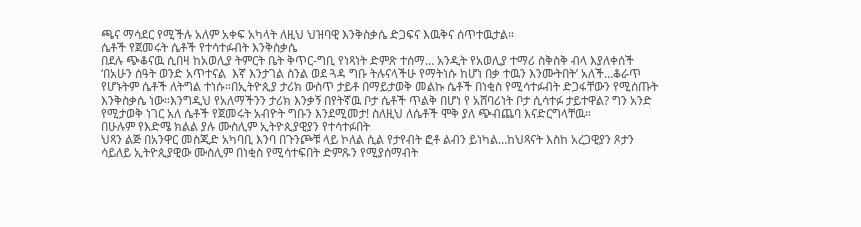ጫና ማሳደር የሚችሉ አለም አቀፍ አካላት ለዚህ ህዝባዊ እንቅስቃሴ ድጋፍና እዉቅና ሰጥተዉታል።
ሴቶች የጀመሩት ሴቶች የተሳተፉብት እንቅስቃሴ
በደሉ ጭቆናዉ ሲበዛ ከአወሊያ ትምርት ቤት ቅጥር-ግቢ የነጻነት ድምጽ ተሰማ… አንዲት የአወሊያ ተማሪ ስቅስቅ ብላ እያለቀሰች ‘በአሁን ሰዓት ወንድ አጥተናል  እኛ እንታገል ስንል ወደ ጓዳ ግቡ ትሉናላችሁ የማትነሱ ከሆነ በቃ ተዉን እንሙትበት’ አለች…ቆራጥ የሆኑትም ሴቶች ለትግል ተነሱ።በኢትዮጲያ ታሪክ ውስጥ ታይቶ በማይታወቅ መልኩ ሴቶች በነቂስ የሚሳተፉብት ድጋፋቸውን የሚሰጡት እንቅስቃሴ ነው።እንግዲህ የአለማችንን ታሪክ እንቃኝ በየትኛዉ ቦታ ሴቶች ጥልቅ በሆነ የ አሸባሪነት ቦታ ሲሳተፉ ታይተዋል? ግን አንድ የሚታወቅ ነገር አለ ሴቶች የጀመሩት አብዮት ግቡን እንደሚመታ! ስለዚህ ለሴቶች ሞቅ ያለ ጭብጨባ እናድርግላቸዉ።
በሁሉም የእድሜ ክልል ያሉ ሙስሊም ኢትዮጲያዊያን የተሳተፉበት
ህጻን ልጅ በአንዋር መስጂድ አካባቢ እንባ በጉንጮቹ ላይ ኮለል ሲል የታየብት ፎቶ ልብን ይነካል…ከህጻናት እስከ አረጋዊያን ጾታን ሳይለይ ኢትዮጲያዊው ሙስሊም በነቂስ የሚሳተፍበት ድምጹን የሚያሰማብት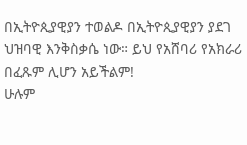በኢትዮጲያዊያን ተወልዶ በኢትዮጲያዊያን ያደገ ህዝባዊ እንቅስቃሴ ነው። ይህ የአሸባሪ የአክራሪ በፈጹም ሊሆን አይችልም!
ሁሉም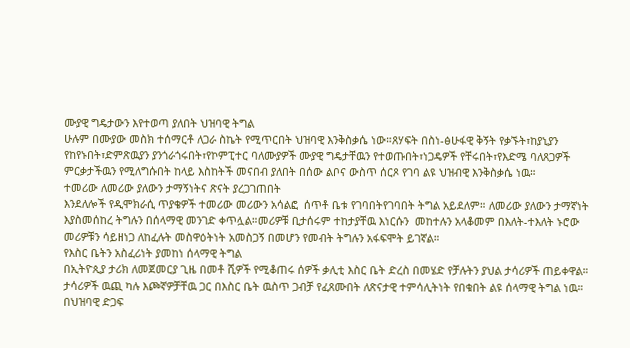ሙያዊ ግዴታውን እየተወጣ ያለበት ህዝባዊ ትግል
ሁሉም በሙያው መስክ ተሰማርቶ ለጋራ ስኬት የሚጥርበት ህዝባዊ እንቅስቃሴ ነው።ጸሃፍት በስነ-ፅሁፋዊ ቅኝት የቃኙት፣ከያኒያን የከየኑበት፣ድምጽዉያን ያንጎራጎሩበት፣የኮምፒተር ባለሙያዎች ሙያዊ ግዴታቸዉን የተወጡበት፣ነጋዴዎች የቸሩበት፣የእድሜ ባለጸጋዎች ምርቃታችዉን የሚለግሱበት ከላይ እስከትች መናበብ ያለበት በሰው ልቦና ውስጥ ሰርጾ የገባ ልዩ ህዝብዊ እንቅስቃሴ ነዉ።
ተመሪው ለመሪው ያለውን ታማኝነትና ጽናት ያረጋገጠበት
እንደለሎች የዲሞክራሲ ጥያቄዎች ተመሪው መሪውን አሳልፎ  ሰጥቶ ቤቱ የገባበትየገባበት ትግል አይደለም። ለመሪው ያለውን ታማኛነት እያስመሰከረ ትግሉን በሰላማዊ መንገድ ቀጥሏል።መሪዎቹ ቢታሰሩም ተከታያቸዉ እነርሱን  መከተሉን አላቆመም በእለት-ተእለት ኑሮው መሪዎቹን ሳይዘነጋ ለከፈሉት መስዋዕትነት አመስጋኝ በመሆን የመብት ትግሉን አፋፍሞት ይገኛል።
የእስር ቤትን አስፈሪነት ያመከነ ሰላማዊ ትግል
በኢትዮጲያ ታሪክ ለመጀመርያ ጊዜ በመቶ ሺዎች የሚቆጠሩ ሰዎች ቃሊቲ እስር ቤት ድረስ በመሄድ የቻሉትን ያህል ታሳሪዎች ጠይቀዋል። ታሳሪዎች ዉጪ ካሉ እጮኛዎቻቸዉ ጋር በእስር ቤት ዉስጥ ጋብቻ የፈጸሙበት ለጽናታዊ ተምሳሊትነት የበቁበት ልዩ ሰላማዊ ትግል ነዉ።
በህዝባዊ ድጋፍ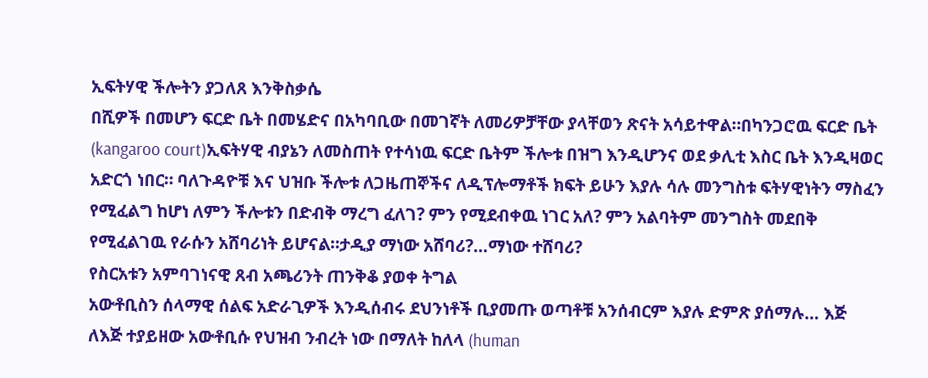ኢፍትሃዊ ችሎትን ያጋለጸ እንቅስቃሴ
በሺዎች በመሆን ፍርድ ቤት በመሄድና በአካባቢው በመገኛት ለመሪዎቻቸው ያላቸወን ጽናት አሳይተዋል።በካንጋሮዉ ፍርድ ቤት (kangaroo court)ኢፍትሃዊ ብያኔን ለመስጠት የተሳነዉ ፍርድ ቤትም ችሎቱ በዝግ እንዲሆንና ወደ ቃሊቲ እስር ቤት እንዲዛወር አድርጎ ነበር። ባለጉዳዮቹ እና ህዝቡ ችሎቱ ለጋዜጠኞችና ለዲፕሎማቶች ክፍት ይሁን እያሉ ሳሉ መንግስቱ ፍትሃዊነትን ማስፈን የሚፈልግ ከሆነ ለምን ችሎቱን በድብቅ ማረግ ፈለገ? ምን የሚደብቀዉ ነገር አለ? ምን አልባትም መንግስት መደበቅ የሚፈልገዉ የራሱን አሸባሪነት ይሆናል።ታዲያ ማነው አሸባሪ?…ማነው ተሸባሪ?
የስርአቱን አምባገነናዊ ጸብ አጫሪንት ጠንቅቆ ያወቀ ትግል
አውቶቢስን ሰላማዊ ሰልፍ አድራጊዎች እንዲሰብሩ ደህንነቶች ቢያመጡ ወጣቶቹ አንሰብርም እያሉ ድምጽ ያሰማሉ… እጅ ለእጅ ተያይዘው አውቶቢሱ የህዝብ ንብረት ነው በማለት ከለላ (human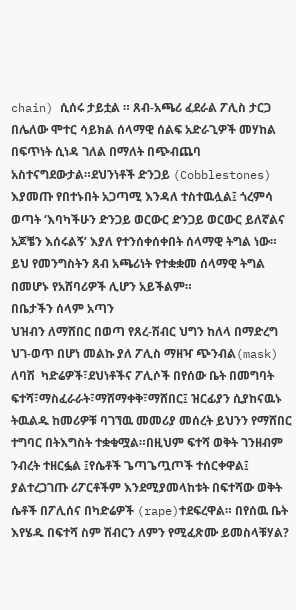chain) ሲሰሩ ታይቷል ። ጸብ-አጫሪ ፈደራል ፖሊስ ታርጋ በሌለው ሞተር ሳይክል ሰላማዊ ሰልፍ አድራጊዎች መሃከል በፍጥነት ሲነዳ ገለል በማለት በጭብጨባ አስተናግደውታል።ደህንነቶች ድንጋይ (Cobblestones) እያመጡ የበተኑበት አጋጣሚ እንዳለ ተስተዉሏል፤ ጎረምሳ ወጣት ‘እባካችሁን ድንጋይ ወርውር ድንጋይ ወርውር ይለኛልና አጆቼን እሰሩልኝ’ እያለ የተንሰቀሰቀበት ሰላማዊ ትግል ነው። ይህ የመንግስትን ጸብ አጫሪነት የተቋቋመ ሰላማዊ ትግል በመሆኑ የአሸባሪዎች ሊሆን አይችልም።
በቤታችን ሰላም አጣን
ህዝብን ለማሸበር በወጣ የጸረ-ሽብር ህግን ከለላ በማድረግ ህገ-ወጥ በሆነ መልኩ ያለ ፖሊስ ማዘዣ ጭንብል(mask) ለባሽ  ካድሬዎች፣ደህነቶችና ፖሊሶች በየሰው ቤት በመግባት ፍተሻ፣ማስፈራራት፣ማሸማቀቅ፣ማሸበር፤ ዝርፊያን ሲያከናዉኑ ትዉልዱ ከመሪዎቹ ባገኘዉ መመሪያ መሰረት ይህንን የማሸበር ተግባር በትእግስት ተቋቁሟል።በዚህም ፍተሻ ወቅት ገንዘብም ንብረት ተዘርፏል ፤የሴቶች ጌጣጌጧጦች ተሰርቀዋል፤ ያልተረጋገጡ ሪፖርቶችም እንደሚያመላከቱት በፍተሻው ወቅት ሴቶች በፖሊሰና በካድሬዎች (rape)ተደፍረዋል። በየሰዉ ቤት እየሄዱ በፍተሻ ስም ሽብርን ለምን የሚፈጽሙ ይመስላቹሃል?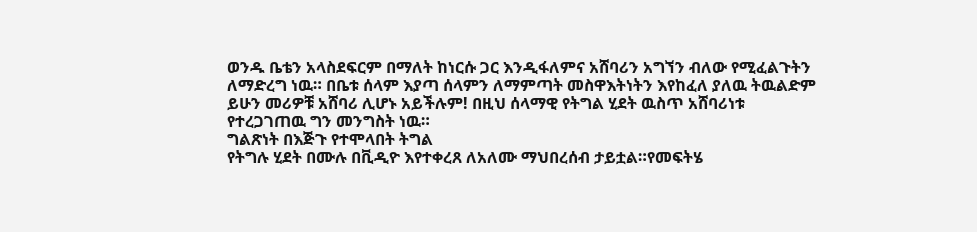ወንዱ ቤቴን አላስደፍርም በማለት ከነርሱ ጋር እንዲፋለምና አሸባሪን አግኘን ብለው የሚፈልጉትን ለማድረግ ነዉ። በቤቱ ሰላም እያጣ ሰላምን ለማምጣት መስዋእትነትን እየከፈለ ያለዉ ትዉልድም ይሁን መሪዎቹ አሸባሪ ሊሆኑ አይችሉም! በዚህ ሰላማዊ የትግል ሂደት ዉስጥ አሸባሪነቱ የተረጋገጠዉ ግን መንግስት ነዉ።
ግልጽነት በእጅጉ የተሞላበት ትግል
የትግሉ ሂደት በሙሉ በቪዲዮ እየተቀረጸ ለአለሙ ማህበረሰብ ታይቷል።የመፍትሄ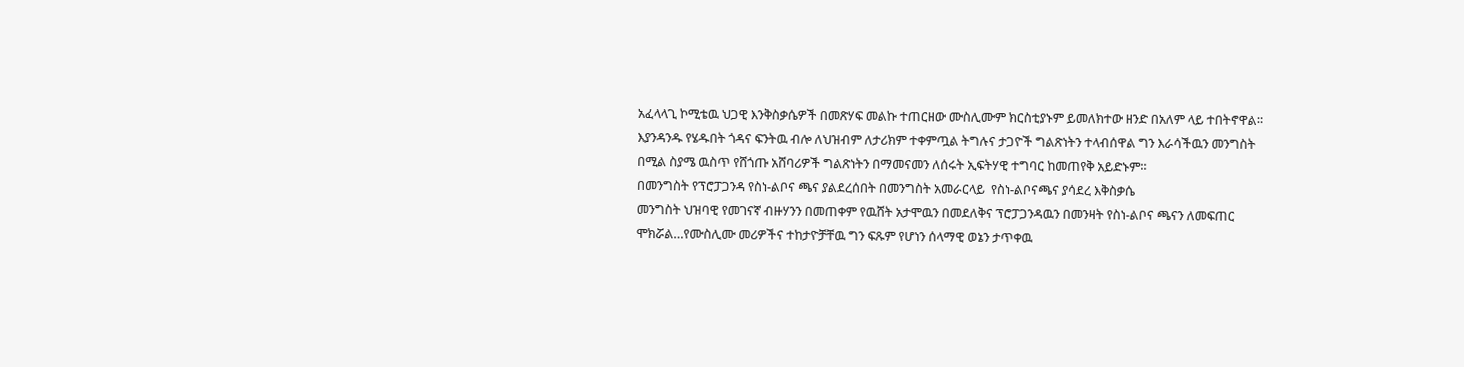አፈላላጊ ኮሚቴዉ ህጋዊ እንቅስቃሴዎች በመጽሃፍ መልኩ ተጠርዘው ሙስሊሙም ክርስቲያኑም ይመለክተው ዘንድ በአለም ላይ ተበትኖዋል። እያንዳንዱ የሄዱበት ጎዳና ፍንትዉ ብሎ ለህዝብም ለታሪክም ተቀምጧል ትግሉና ታጋዮች ግልጽነትን ተላብሰዋል ግን እራሳችዉን መንግስት በሚል ስያሜ ዉስጥ የሸጎጡ አሸባሪዎች ግልጽነትን በማመናመን ለሰሩት ኢፍትሃዊ ተግባር ከመጠየቅ አይድኑም።
በመንግስት የፕሮፓጋንዳ የስነ-ልቦና ጫና ያልደረሰበት በመንግስት አመራርላይ  የስነ-ልቦናጫና ያሳደረ እቅስቃሴ
መንግስት ህዝባዊ የመገናኛ ብዙሃንን በመጠቀም የዉሸት አታሞዉን በመደለቅና ፕሮፓጋንዳዉን በመንዛት የስነ-ልቦና ጫናን ለመፍጠር ሞክሯል…የሙስሊሙ መሪዎችና ተከታዮቻቸዉ ግን ፍጹም የሆነን ሰላማዊ ወኔን ታጥቀዉ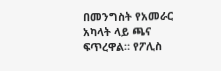በመንግስት የአመራር አካላት ላይ ጫና ፍጥረዋል። የፖሊስ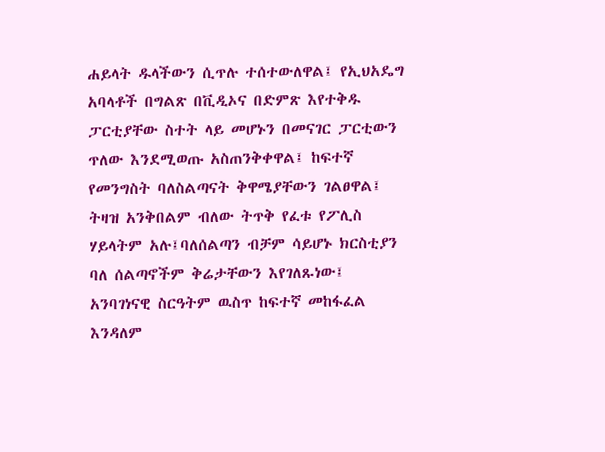ሐይላት ዱላችውን ሲጥሉ ተሰተውለዋል፤ የኢህአዴግ አባላቶች በግልጽ በቪዲኦና በድምጽ እየተቅዱ ፓርቲያቸው ስተት ላይ መሆኑን በመናገር ፓርቲውን ጥለው እንደሚወጡ አስጠንቅቀዋል፤ ከፍተኛ የመንግስት ባለስልጣናት ቅዋሜያቸውን ገልፀዋል፤ ትዛዝ አንቅበልም ብለው ትጥቅ የፈቱ የፖሊስ ሃይላትም አሉ፤ባለሰልጣን ብቻም ሳይሆኑ ክርስቲያን ባለ ሰልጣኖችም ቅሬታቸውን እየገለጹነው፤ አንባገነናዊ ስርዓትም ዉስጥ ከፍተኛ መከፋፈል እንዳለም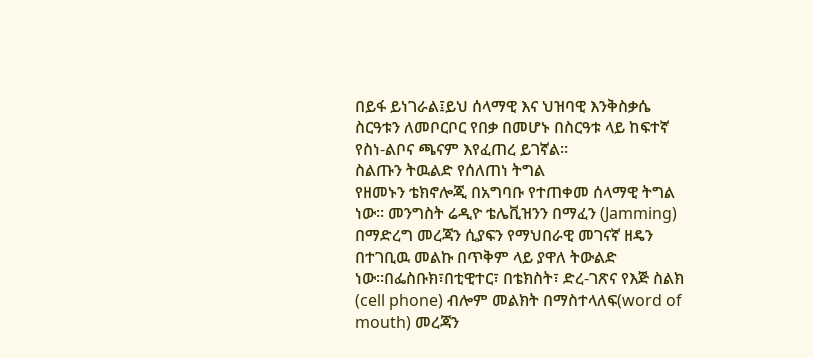በይፋ ይነገራል፤ይህ ሰላማዊ እና ህዝባዊ እንቅስቃሴ ስርዓቱን ለመቦርቦር የበቃ በመሆኑ በስርዓቱ ላይ ከፍተኛ የስነ-ልቦና ጫናም እየፈጠረ ይገኛል።
ስልጡን ትዉልድ የሰለጠነ ትግል
የዘመኑን ቴክኖሎጂ በአግባቡ የተጠቀመ ሰላማዊ ትግል ነው። መንግስት ሬዲዮ ቴሌቪዝንን በማፈን (Jamming) በማድረግ መረጃን ሲያፍን የማህበራዊ መገናኛ ዘዴን በተገቢዉ መልኩ በጥቅም ላይ ያዋለ ትውልድ ነው።በፌስቡክ፣በቲዊተር፣ በቴክስት፣ ድረ-ገጽና የእጅ ስልክ (cell phone) ብሎም መልክት በማስተላለፍ(word of mouth) መረጃን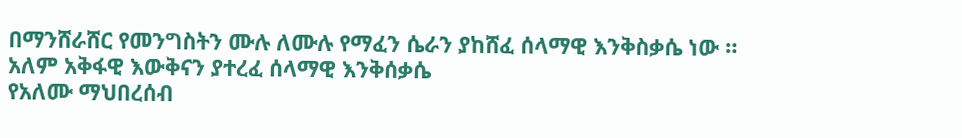በማንሸራሸር የመንግስትን ሙሉ ለሙሉ የማፈን ሴራን ያከሸፈ ሰላማዊ እንቅስቃሴ ነው ።
አለም አቅፋዊ እውቅናን ያተረፈ ሰላማዊ እንቅሰቃሴ
የአለሙ ማህበረሰብ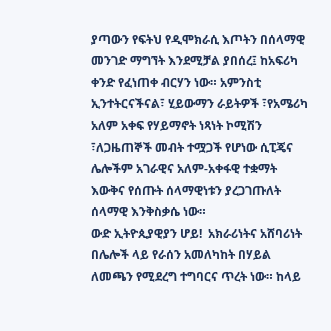ያጣውን የፍትህ የዲሞክራሲ እጦትን በሰላማዊ መንገድ ማግኘት እንደሚቻል ያበሰረ፤ ከአፍሪካ ቀንድ የፈነጠቀ ብርሃን ነው። አምንስቲ ኢንተትርናችናል፣ ሂይውማን ራይትዎች ፣የአሜሪካ አለም አቀፍ የሃይማኖት ነጻነት ኮሚሽን ፣ለጋዜጠኞች መብት ተሟጋች የሆነው ሲፒጄና ሌሎችም አገራዊና አለም-አቀፋዊ ተቋማት እውቅና የሰጡት ሰላማዊነቱን ያረጋገጡለት ሰላማዊ እንቅስቃሴ ነው።
ውድ ኢትዮጲያዊያን ሆይ!  አክራሪነትና አሸባሪነት በሌሎች ላይ የራሰን አመለካከት በሃይል ለመጫን የሚደረግ ተግባርና ጥረት ነው። ከላይ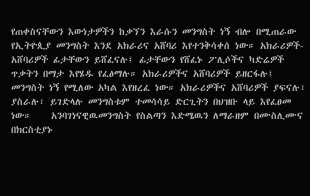የጠቀስናቸውን እውነታዎችን ከቃኘን እራሱን መንግስት ነኝ ብሎ በሚጠራው የኢትዮጲያ መንግስት እንደ አክራሪና አሸባሪ እየተንቅሳቀሰ ነው። አክራሪዎች-አሸባሪዎች ፊታቸውን ይሸፈናሉ፤ ፊታቸውን የሸፈኑ ፖሊሶችና ካድሬዎች ጥቃትን በማታ እየሄዱ የፈፅማሉ። አክራሪዎችና አሸባሪዎች ይዘርፋሉ፤ መንግስት ነኝ የሚለው አካል እየዘረፈ ነው። አክራሪዎችና አሸባሪዎች ያፍናሉ፣ ያስራሉ፣ ይገድላሉ መንግስቱም ተመሳሳይ ድርጊትን በህዝቡ ላይ እየፈፀመ ነው።    አንባገነናዊዉመንግስት የስልጣን እድሜዉን ለማራዘም በሙስሊሙና በክርስቲያኑ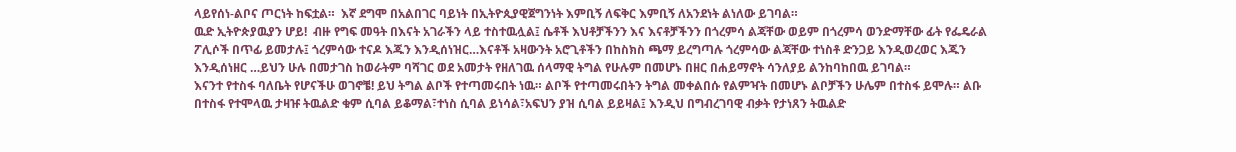ላይየሰነ-ልቦና ጦርነት ከፍቷል።  እኛ ደግሞ በአልበገር ባይነት በኢትዮጲያዊጀግንነት እምቢኝ ለፍቅር እምቢኝ ለአንደነት ልነለው ይገባል።
ዉድ ኢትዮጵያዉያን ሆይ!  ብዙ የግፍ መዓት በእናት አገራችን ላይ ተስተዉሏል፤ ሴቶች እህቶቻችንን እና እናቶቻችንን በጎረምሳ ልጃቸው ወይም በጎረምሳ ወንድማቸው ፊት የፌዴራል ፖሊሶች በጥፊ ይመታሉ፤ ጎረምሳው ተናዶ እጁን እንዲሰነዝር…እናቶች አዛውንት አሮጊቶችን በከስክስ ጫማ ይረግጣሉ ጎረምሳው ልጃቸው ተነስቶ ድንጋይ እንዲወረወር እጁን እንዲሰነዘር …ይህን ሁሉ በመታገስ ከወራትም ባሻገር ወደ አመታት የዘለገዉ ሰላማዊ ትግል የሁሉም በመሆኑ በዘር በሐይማኖት ሳንለያይ ልንከባከበዉ ይገባል።
እናንተ የተስፋ ባለቤት የሆናችሁ ወገኖቼ! ይህ ትግል ልቦች የተጣመሩበት ነዉ። ልቦች የተጣመሩበትን ትግል መቀልበሱ የልምዣት በመሆኑ ልቦቻችን ሁሌም በተስፋ ይሞሉ። ልቡ በተስፋ የተሞላዉ ታዛዡ ትዉልድ ቁም ሲባል ይቆማል፣ተነስ ሲባል ይነሳል፣አፍህን ያዝ ሲባል ይይዛል፤ እንዲህ በግብረገባዊ ብቃት የታነጸን ትዉልድ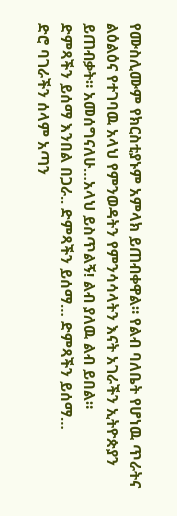የሙስሊሙም የክርስቲያኑም አምላክ ይጠብቀዋል። የልብ ባለቤት የሆነዉ ጥራትና ልዕልዕና የተገባዉ አላህ የምንወዳትን የምንሳሳላትን እናት አገራችን ኢትዮጵያን ይጠብቃት። አመሰግናለሁ…አላህ ይስጥልኝ! ልብ ያለዉ ልብ ይበል።
ድምጻችን ይሰማ እንበል በጋራ.. ድምጻችን ይሰማ… ድምጻችን ይሰማ…
ድሮ ባገራችን ሰላም አጣን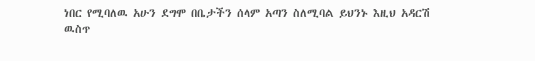ነበር የሚባለዉ አሁን ደግሞ በቤታችን ሰላም አጣን ስለሚባል ይህንኑ እዚህ አዳርሽ ዉስጥ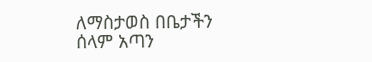ለማስታወስ በቤታችን ሰላም አጣን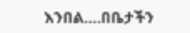እንበል….በቤታችን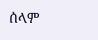ሰላም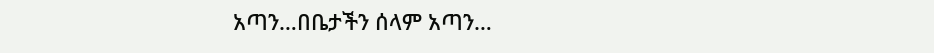አጣን…በቤታችን ሰላም አጣን…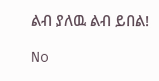ልብ ያለዉ ልብ ይበል!

No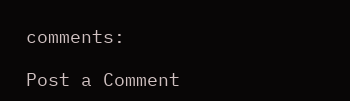comments:

Post a Comment